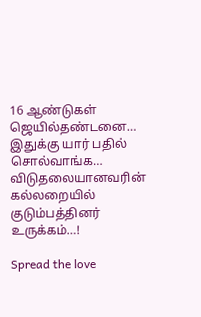16 ஆண்டுகள் ஜெயில்தண்டனை… இதுக்கு யார் பதில் சொல்வாங்க… விடுதலையானவரின் கல்லறையில் குடும்பத்தினர் உருக்கம்…!

Spread the love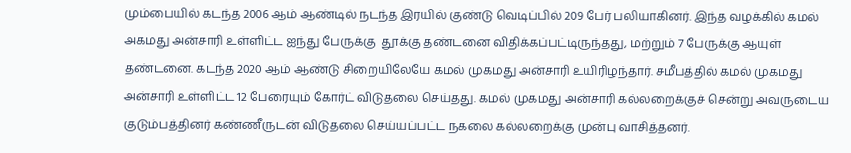மும்பையில் கடந்த 2006 ஆம் ஆண்டில் நடந்த இரயில் குண்டு வெடிப்பில் 209 பேர் பலியாகினர். இந்த வழக்கில் கமல் அகமது அன்சாரி உள்ளிட்ட ஐந்து பேருக்கு  தூக்கு தண்டனை விதிக்கப்பட்டிருந்தது, மற்றும் 7 பேருக்கு ஆயுள் தண்டனை. கடந்த 2020 ஆம் ஆண்டு சிறையிலேயே கமல் முகமது அன்சாரி உயிரிழந்தார். சமீபத்தில் கமல் முகமது அன்சாரி உள்ளிட்ட 12 பேரையும் கோர்ட் விடுதலை செய்தது. கமல் முகமது அன்சாரி கல்லறைக்குச் சென்று அவருடைய குடும்பத்தினர் கண்ணீருடன் விடுதலை செய்யப்பட்ட நகலை கல்லறைக்கு முன்பு வாசித்தனர்.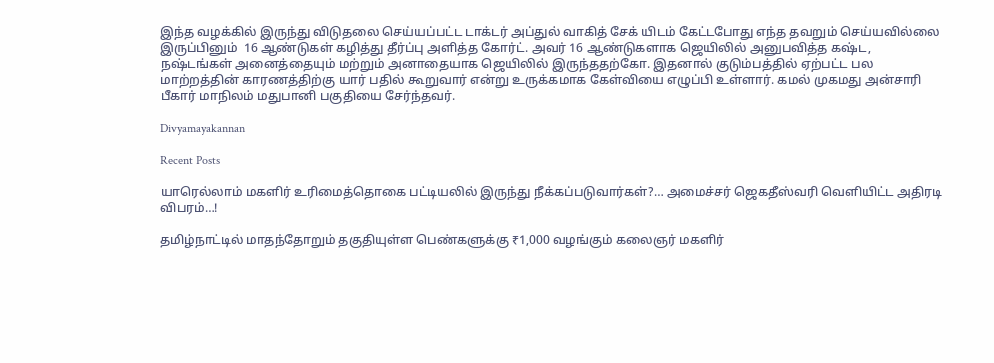இந்த வழக்கில் இருந்து விடுதலை செய்யப்பட்ட டாக்டர் அப்துல் வாகித் சேக் யிடம் கேட்டபோது எந்த தவறும் செய்யவில்லை இருப்பினும்  16 ஆண்டுகள் கழித்து தீர்ப்பு அளித்த கோர்ட். அவர் 16 ஆண்டுகளாக ஜெயிலில் அனுபவித்த கஷ்ட, நஷ்டங்கள் அனைத்தையும் மற்றும் அனாதையாக ஜெயிலில் இருந்ததற்கோ. இதனால் குடும்பத்தில் ஏற்பட்ட பல மாற்றத்தின் காரணத்திற்கு யார் பதில் கூறுவார் என்று உருக்கமாக கேள்வியை எழுப்பி உள்ளார். கமல் முகமது அன்சாரி பீகார் மாநிலம் மதுபானி பகுதியை சேர்ந்தவர்.

Divyamayakannan

Recent Posts

யாரெல்லாம் மகளிர் உரிமைத்தொகை பட்டியலில் இருந்து நீக்கப்படுவார்கள்?… அமைச்சர் ஜெகதீஸ்வரி வெளியிட்ட அதிரடி விபரம்…!

தமிழ்நாட்டில் மாதந்தோறும் தகுதியுள்ள பெண்களுக்கு ₹1,000 வழங்கும் கலைஞர் மகளிர்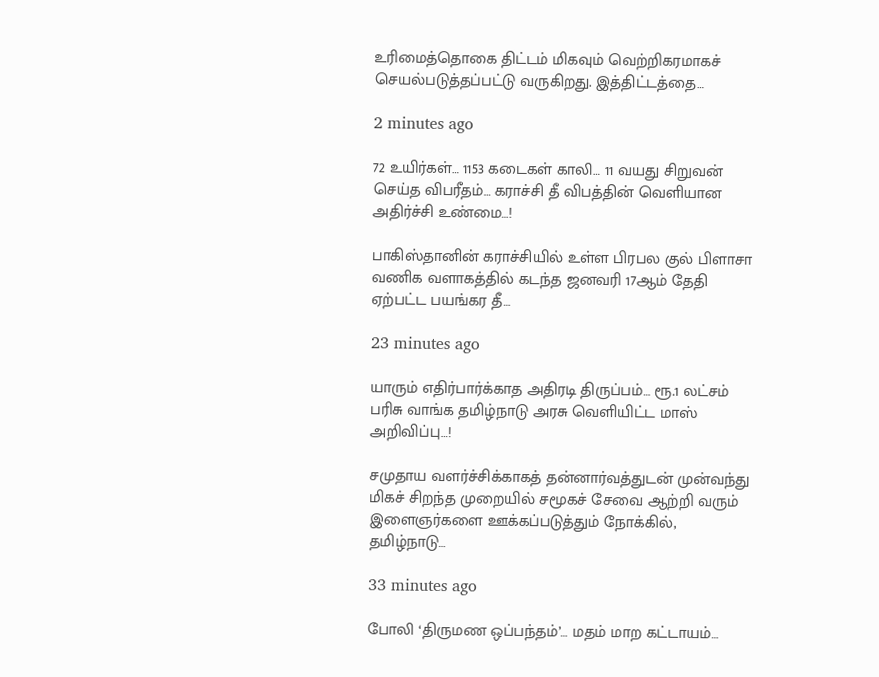உரிமைத்தொகை திட்டம் மிகவும் வெற்றிகரமாகச் செயல்படுத்தப்பட்டு வருகிறது. இத்திட்டத்தை…

2 minutes ago

72 உயிர்கள்… 1153 கடைகள் காலி… 11 வயது சிறுவன் செய்த விபரீதம்… கராச்சி தீ விபத்தின் வெளியான அதிர்ச்சி உண்மை…!

பாகிஸ்தானின் கராச்சியில் உள்ள பிரபல குல் பிளாசா வணிக வளாகத்தில் கடந்த ஜனவரி 17ஆம் தேதி ஏற்பட்ட பயங்கர தீ…

23 minutes ago

யாரும் எதிர்பார்க்காத அதிரடி திருப்பம்… ரூ.1 லட்சம் பரிசு வாங்க தமிழ்நாடு அரசு வெளியிட்ட மாஸ் அறிவிப்பு…!

சமுதாய வளர்ச்சிக்காகத் தன்னார்வத்துடன் முன்வந்து மிகச் சிறந்த முறையில் சமூகச் சேவை ஆற்றி வரும் இளைஞர்களை ஊக்கப்படுத்தும் நோக்கில், தமிழ்நாடு…

33 minutes ago

போலி ‘திருமண ஒப்பந்தம்’… மதம் மாற கட்டாயம்…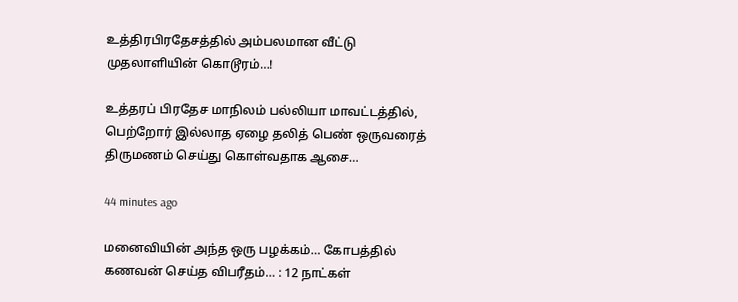உத்திரபிரதேசத்தில் அம்பலமான வீட்டு முதலாளியின் கொடூரம்…!

உத்தரப் பிரதேச மாநிலம் பல்லியா மாவட்டத்தில், பெற்றோர் இல்லாத ஏழை தலித் பெண் ஒருவரைத் திருமணம் செய்து கொள்வதாக ஆசை…

44 minutes ago

மனைவியின் அந்த ஒரு பழக்கம்… கோபத்தில் கணவன் செய்த விபரீதம்… : 12 நாட்கள்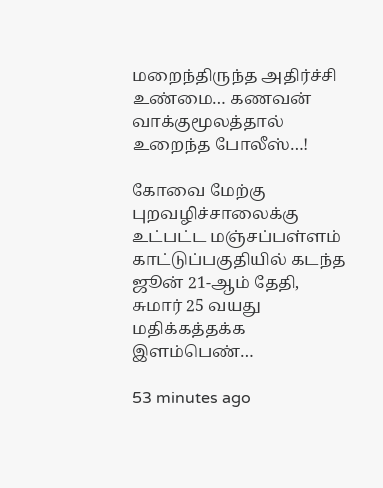மறைந்திருந்த அதிர்ச்சி உண்மை… கணவன் வாக்குமூலத்தால் உறைந்த போலீஸ்…!

கோவை மேற்கு புறவழிச்சாலைக்கு உட்பட்ட மஞ்சப்பள்ளம் காட்டுப்பகுதியில் கடந்த ஜூன் 21-ஆம் தேதி, சுமார் 25 வயது மதிக்கத்தக்க இளம்பெண்…

53 minutes ago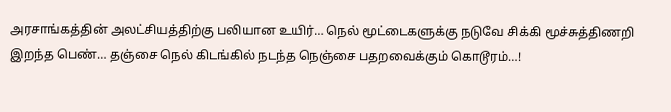அரசாங்கத்தின் அலட்சியத்திற்கு பலியான உயிர்… நெல் மூட்டைகளுக்கு நடுவே சிக்கி மூச்சுத்திணறி இறந்த பெண்… தஞ்சை நெல் கிடங்கில் நடந்த நெஞ்சை பதறவைக்கும் கொடூரம்…!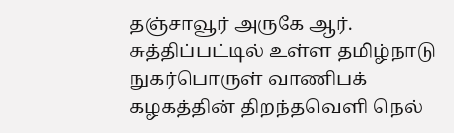தஞ்சாவூர் அருகே ஆர். சுத்திப்பட்டில் உள்ள தமிழ்நாடு நுகர்பொருள் வாணிபக் கழகத்தின் திறந்தவெளி நெல்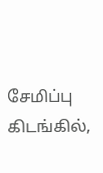சேமிப்பு கிடங்கில்,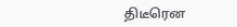திடீரென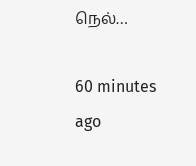நெல்…

60 minutes ago